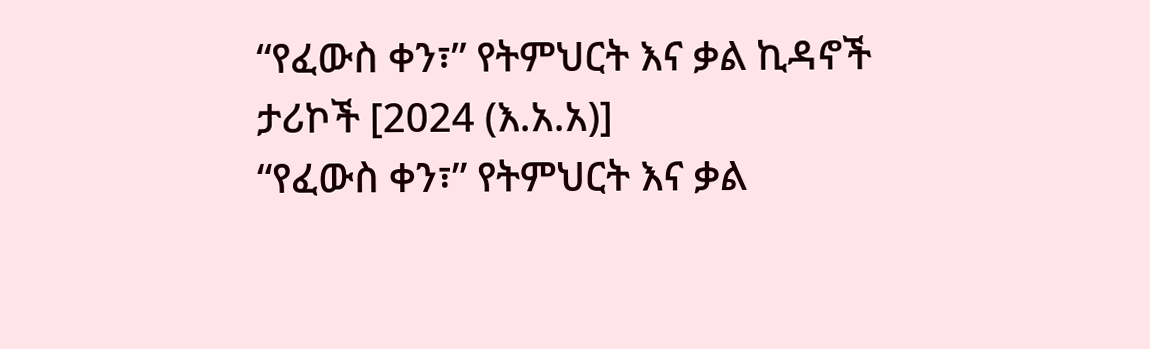“የፈውስ ቀን፣” የትምህርት እና ቃል ኪዳኖች ታሪኮች [2024 (እ.አ.አ)]
“የፈውስ ቀን፣” የትምህርት እና ቃል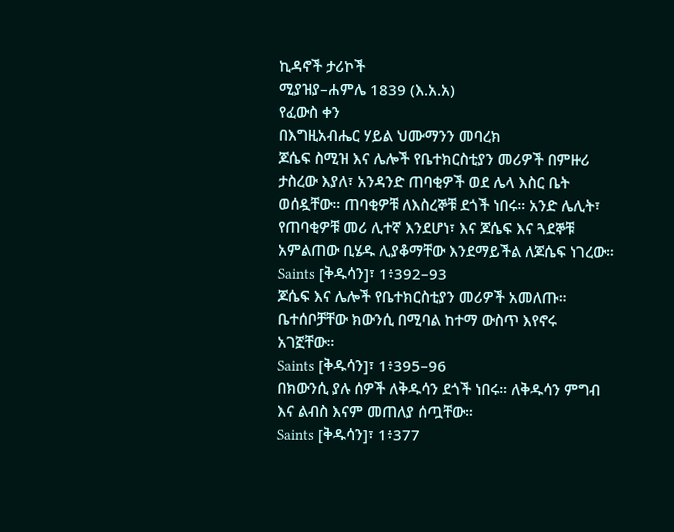ኪዳኖች ታሪኮች
ሚያዝያ–ሐምሌ 1839 (እ.አ.አ)
የፈውስ ቀን
በእግዚአብሔር ሃይል ህሙማንን መባረክ
ጆሴፍ ስሚዝ እና ሌሎች የቤተክርስቲያን መሪዎች በምዙሪ ታስረው እያለ፣ አንዳንድ ጠባቂዎች ወደ ሌላ እስር ቤት ወሰዷቸው። ጠባቂዎቹ ለእስረኞቹ ደጎች ነበሩ። አንድ ሌሊት፣ የጠባቂዎቹ መሪ ሊተኛ እንደሆነ፣ እና ጆሴፍ እና ጓደኞቹ አምልጠው ቢሄዱ ሊያቆማቸው እንደማይችል ለጆሴፍ ነገረው።
Saints [ቅዱሳን]፣ 1፥392–93
ጆሴፍ እና ሌሎች የቤተክርስቲያን መሪዎች አመለጡ። ቤተሰቦቻቸው ክውንሲ በሚባል ከተማ ውስጥ እየኖሩ አገኟቸው።
Saints [ቅዱሳን]፣ 1፥395–96
በክውንሲ ያሉ ሰዎች ለቅዱሳን ደጎች ነበሩ። ለቅዱሳን ምግብ እና ልብስ እናም መጠለያ ሰጧቸው።
Saints [ቅዱሳን]፣ 1፥377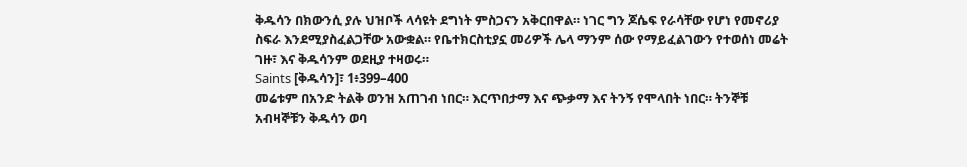ቅዱሳን በክውንሲ ያሉ ህዝቦች ላሳዩት ደግነት ምስጋናን አቅርበዋል። ነገር ግን ጆሴፍ የራሳቸው የሆነ የመኖሪያ ስፍራ እንደሚያስፈልጋቸው አውቋል። የቤተክርስቲያኗ መሪዎች ሌላ ማንም ሰው የማይፈልገውን የተወሰነ መሬት ገዙ፣ እና ቅዱሳንም ወደዚያ ተዛወሩ።
Saints [ቅዱሳን]፣ 1፥399–400
መሬቱም በአንድ ትልቅ ወንዝ አጠገብ ነበር። እርጥበታማ እና ጭቃማ እና ትንኝ የሞላበት ነበር። ትንኞቹ አብዛኞቹን ቅዱሳን ወባ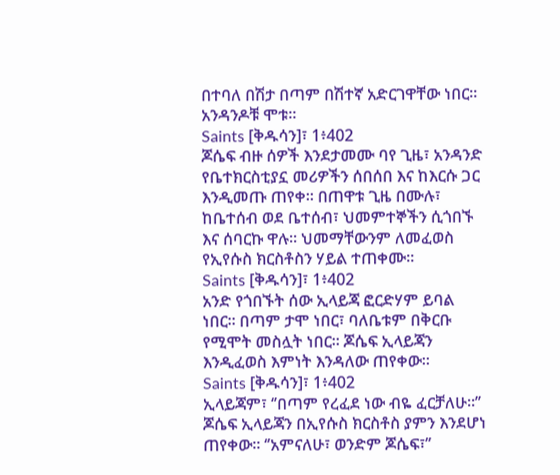በተባለ በሽታ በጣም በሽተኛ አድርገዋቸው ነበር። አንዳንዶቹ ሞቱ።
Saints [ቅዱሳን]፣ 1፥402
ጆሴፍ ብዙ ሰዎች እንደታመሙ ባየ ጊዜ፣ አንዳንድ የቤተክርስቲያኗ መሪዎችን ሰበሰበ እና ከእርሱ ጋር እንዲመጡ ጠየቀ። በጠዋቱ ጊዜ በሙሉ፣ ከቤተሰብ ወደ ቤተሰብ፣ ህመምተኞችን ሲጎበኙ እና ሰባርኩ ዋሉ። ህመማቸውንም ለመፈወስ የኢየሱስ ክርስቶስን ሃይል ተጠቀሙ።
Saints [ቅዱሳን]፣ 1፥402
አንድ የጎበኙት ሰው ኢላይጃ ፎርድሃም ይባል ነበር። በጣም ታሞ ነበር፣ ባለቤቱም በቅርቡ የሚሞት መስሏት ነበር። ጆሴፍ ኢላይጃን እንዲፈወስ እምነት እንዳለው ጠየቀው።
Saints [ቅዱሳን]፣ 1፥402
ኢላይጃም፣ ‘’በጣም የረፈደ ነው ብዬ ፈርቻለሁ።’’ ጆሴፍ ኢላይጃን በኢየሱስ ክርስቶስ ያምን እንደሆነ ጠየቀው። ‘’አምናለሁ፣ ወንድም ጆሴፍ፣’’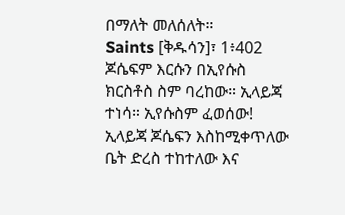በማለት መለሰለት።
Saints [ቅዱሳን]፣ 1፥402
ጆሴፍም እርሱን በኢየሱስ ክርስቶስ ስም ባረከው። ኢላይጃ ተነሳ። ኢየሱስም ፈወሰው! ኢላይጃ ጆሴፍን እስከሚቀጥለው ቤት ድረስ ተከተለው እና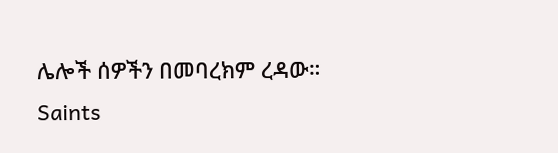ሌሎች ሰዎችን በመባረክም ረዳው።
Saints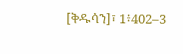[ቅዱሳን]፣ 1፥402–3